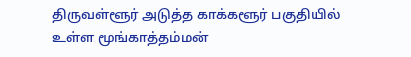திருவள்ளூர் அடுத்த காக்களூர் பகுதியில் உள்ள மூங்காத்தம்மன்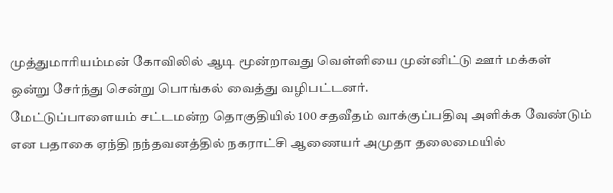முத்துமாரியம்மன் கோவிலில் ஆடி மூன்றாவது வெள்ளியை முன்னிட்டு ஊர் மக்கள் ஒன்று சேர்ந்து சென்று பொங்கல் வைத்து வழிபட்டனர்.
மேட்டுப்பாளையம் சட்டமன்ற தொகுதியில் 100 சதவீதம் வாக்குப்பதிவு அளிக்க வேண்டும் என பதாகை ஏந்தி நந்தவனத்தில் நகராட்சி ஆணையர் அமுதா தலைமையில்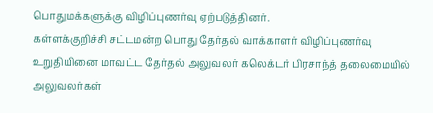பொதுமக்களுக்கு விழிப்புணர்வு ஏற்படுத்தினர்.
கள்ளக்குறிச்சி சட்டமன்ற பொது தேர்தல் வாக்காளர் விழிப்புணர்வு உறுதியினை மாவட்ட தேர்தல் அலுவலர் கலெக்டர் பிரசாந்த் தலைமையில் அலுவலர்கள்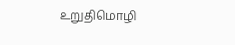உறுதிமொழி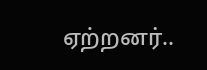ஏற்றனர்..